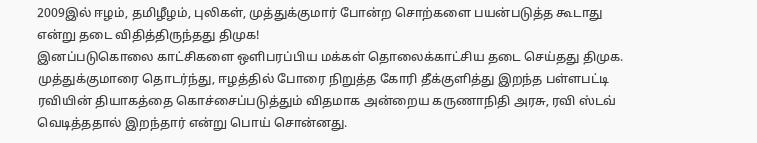2009இல் ஈழம், தமிழீழம், புலிகள், முத்துக்குமார் போன்ற சொற்களை பயன்படுத்த கூடாது என்று தடை விதித்திருந்தது திமுக!
இனப்படுகொலை காட்சிகளை ஒளிபரப்பிய மக்கள் தொலைக்காட்சிய தடை செய்தது திமுக.
முத்துக்குமாரை தொடர்ந்து, ஈழத்தில் போரை நிறுத்த கோரி தீக்குளித்து இறந்த பள்ளபட்டி ரவியின் தியாகத்தை கொச்சைப்படுத்தும் விதமாக அன்றைய கருணாநிதி அரசு, ரவி ஸ்டவ் வெடித்ததால் இறந்தார் என்று பொய் சொன்னது.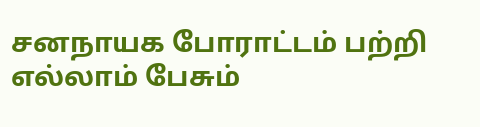சனநாயக போராட்டம் பற்றி எல்லாம் பேசும்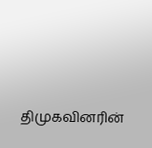திமுகவினரின்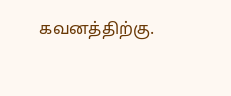கவனத்திற்கு.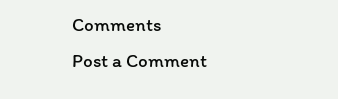Comments
Post a Comment